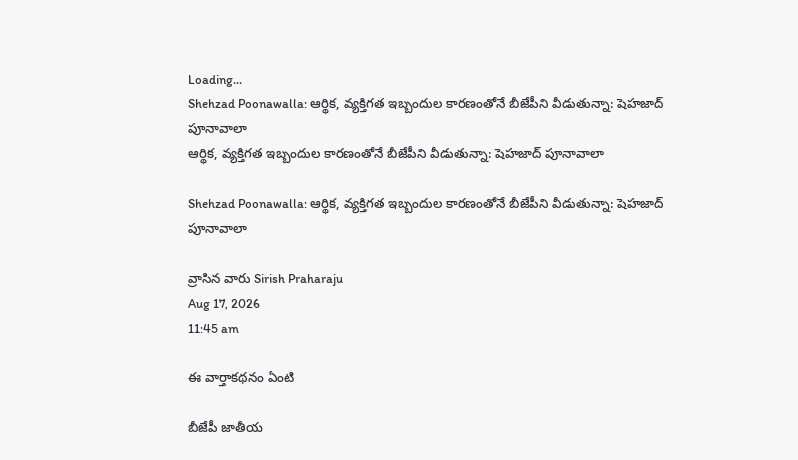Loading...
Shehzad Poonawalla: ఆర్థిక, వ్యక్తిగత ఇబ్బందుల కారణంతోనే బీజేపీని వీడుతున్నా: షెహజాద్ పూనావాలా
ఆర్థిక, వ్యక్తిగత ఇబ్బందుల కారణంతోనే బీజేపీని వీడుతున్నా: షెహజాద్ పూనావాలా

Shehzad Poonawalla: ఆర్థిక, వ్యక్తిగత ఇబ్బందుల కారణంతోనే బీజేపీని వీడుతున్నా: షెహజాద్ పూనావాలా

వ్రాసిన వారు Sirish Praharaju
Aug 17, 2026
11:45 am

ఈ వార్తాకథనం ఏంటి

బీజేపీ జాతీయ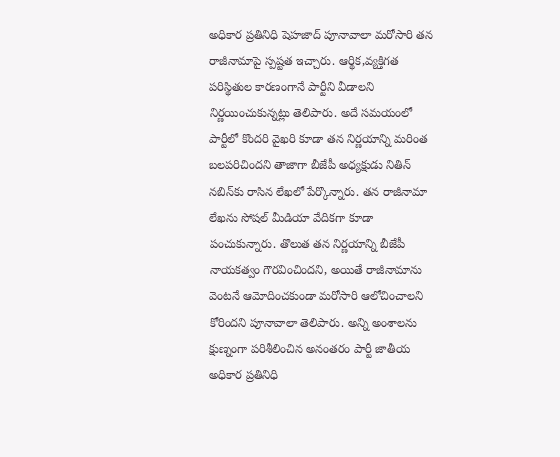అధికార ప్రతినిధి షెహజాద్ పూనావాలా మరోసారి తన రాజీనామాపై స్పష్టత ఇచ్చారు. ఆర్థిక,వ్యక్తిగత పరిస్థితుల కారణంగానే పార్టీని వీడాలని నిర్ణయించుకున్నట్లు తెలిపారు. అదే సమయంలో పార్టీలో కొందరి వైఖరి కూడా తన నిర్ణయాన్ని మరింత బలపరిచిందని తాజాగా బీజేపీ అధ్యక్షుడు నితిన్ నబిన్‌కు రాసిన లేఖలో పేర్కొన్నారు. తన రాజీనామా లేఖను సోషల్ మీడియా వేదికగా కూడా పంచుకున్నారు. తొలుత తన నిర్ణయాన్ని బీజేపీ నాయకత్వం గౌరవించిందని, అయితే రాజీనామాను వెంటనే ఆమోదించకుండా మరోసారి ఆలోచించాలని కోరిందని పూనావాలా తెలిపారు. అన్ని అంశాలను క్షుణ్నంగా పరిశీలించిన అనంతరం పార్టీ జాతీయ అధికార ప్రతినిధి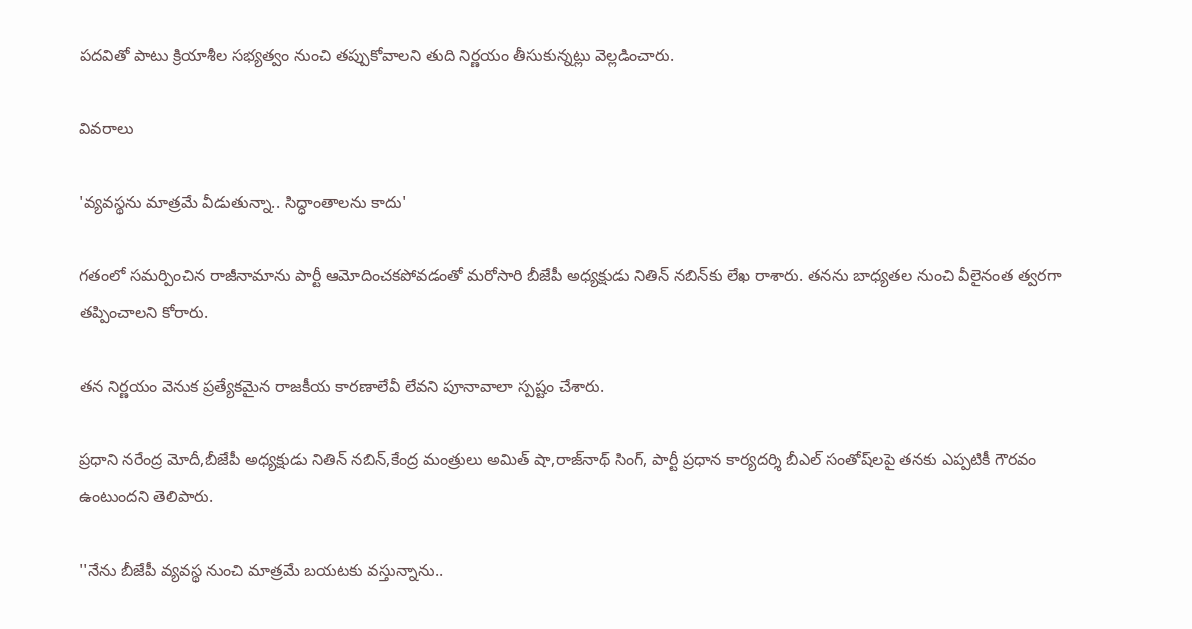పదవితో పాటు క్రియాశీల సభ్యత్వం నుంచి తప్పుకోవాలని తుది నిర్ణయం తీసుకున్నట్లు వెల్లడించారు.

వివరాలు

'వ్యవస్థను మాత్రమే వీడుతున్నా.. సిద్ధాంతాలను కాదు'

గతంలో సమర్పించిన రాజీనామాను పార్టీ ఆమోదించకపోవడంతో మరోసారి బీజేపీ అధ్యక్షుడు నితిన్ నబిన్‌కు లేఖ రాశారు. తనను బాధ్యతల నుంచి వీలైనంత త్వరగా తప్పించాలని కోరారు.

తన నిర్ణయం వెనుక ప్రత్యేకమైన రాజకీయ కారణాలేవీ లేవని పూనావాలా స్పష్టం చేశారు.

ప్రధాని నరేంద్ర మోదీ,బీజేపీ అధ్యక్షుడు నితిన్ నబిన్,కేంద్ర మంత్రులు అమిత్ షా,రాజ్‌నాథ్ సింగ్, పార్టీ ప్రధాన కార్యదర్శి బీఎల్ సంతోష్‌లపై తనకు ఎప్పటికీ గౌరవం ఉంటుందని తెలిపారు.

''నేను బీజేపీ వ్యవస్థ నుంచి మాత్రమే బయటకు వస్తున్నాను..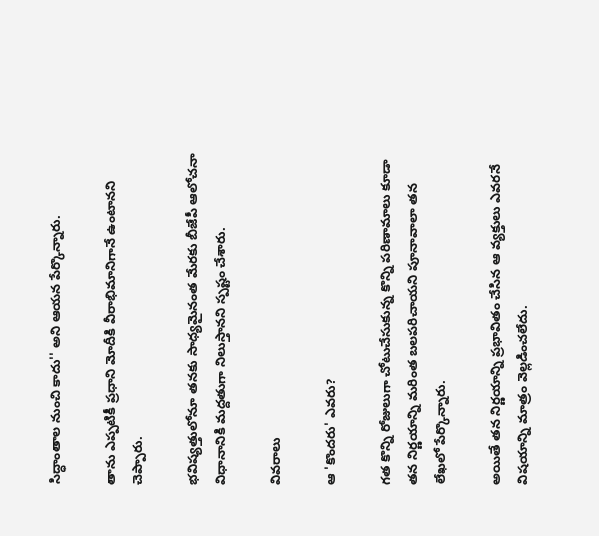సిద్ధాంతాల నుంచి కాదు'' అని ఆయన పేర్కొన్నారు.

తాను ఎప్పటికీ ప్రధాని మోదీకి వీరాభిమానిగానే ఉంటానని చెప్పారు.

భవిష్యత్తులోనూ తనకు సాధ్యమైనంత మేరకు బీజేపీ ఆలోచనా విధానానికి మద్దతుగా నిలుస్తానని స్పష్టం చేశారు.

వివరాలు

ఆ 'కొందరు' ఎవరు?

గత కొన్ని రోజులుగా చోటుచేసుకున్న కొన్ని పరిణామాలు కూడా తన నిర్ణయాన్ని మరింత బలపరిచాయని పూనావాలా తన లేఖలో పేర్కొన్నారు.

అయితే తన నిర్ణయాన్ని ప్రభావితం చేసిన ఆ వ్యక్తులు ఎవరనే విషయాన్ని మాత్రం వెల్లడించలేదు.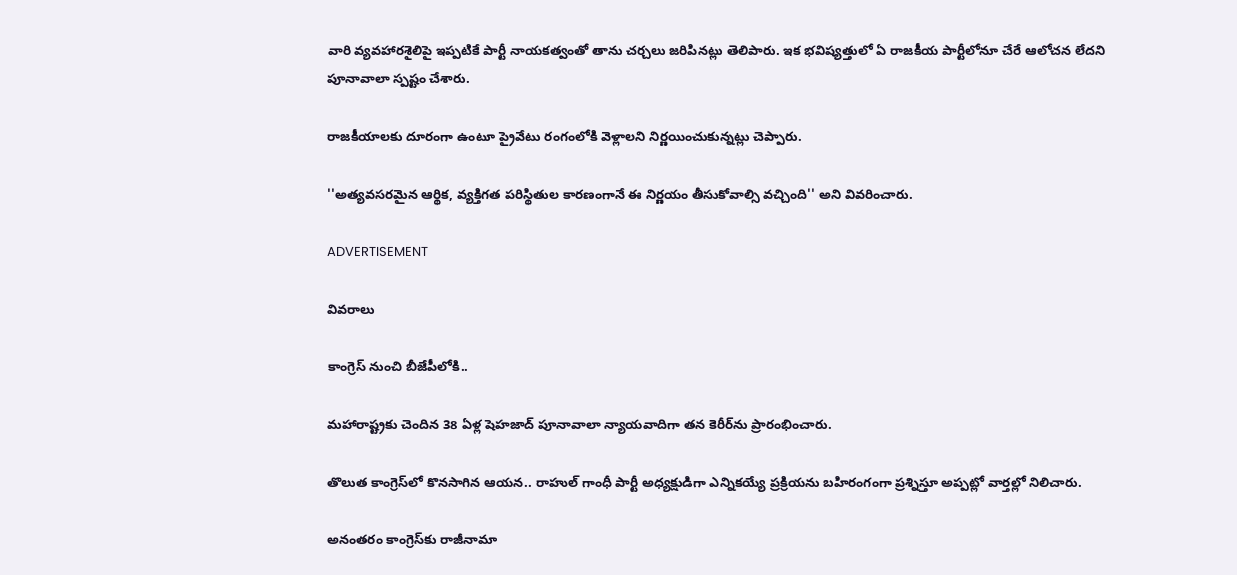వారి వ్యవహారశైలిపై ఇప్పటికే పార్టీ నాయకత్వంతో తాను చర్చలు జరిపినట్లు తెలిపారు. ఇక భవిష్యత్తులో ఏ రాజకీయ పార్టీలోనూ చేరే ఆలోచన లేదని పూనావాలా స్పష్టం చేశారు.

రాజకీయాలకు దూరంగా ఉంటూ ప్రైవేటు రంగంలోకి వెళ్లాలని నిర్ణయించుకున్నట్లు చెప్పారు.

''అత్యవసరమైన ఆర్థిక, వ్యక్తిగత పరిస్థితుల కారణంగానే ఈ నిర్ణయం తీసుకోవాల్సి వచ్చింది'' అని వివరించారు.

ADVERTISEMENT

వివరాలు

కాంగ్రెస్ నుంచి బీజేపీలోకి..

మహారాష్ట్రకు చెందిన 38 ఏళ్ల షెహజాద్ పూనావాలా న్యాయవాదిగా తన కెరీర్‌ను ప్రారంభించారు.

తొలుత కాంగ్రెస్‌లో కొనసాగిన ఆయన.. రాహుల్ గాంధీ పార్టీ అధ్యక్షుడిగా ఎన్నికయ్యే ప్రక్రియను బహిరంగంగా ప్రశ్నిస్తూ అప్పట్లో వార్తల్లో నిలిచారు.

అనంతరం కాంగ్రెస్‌కు రాజీనామా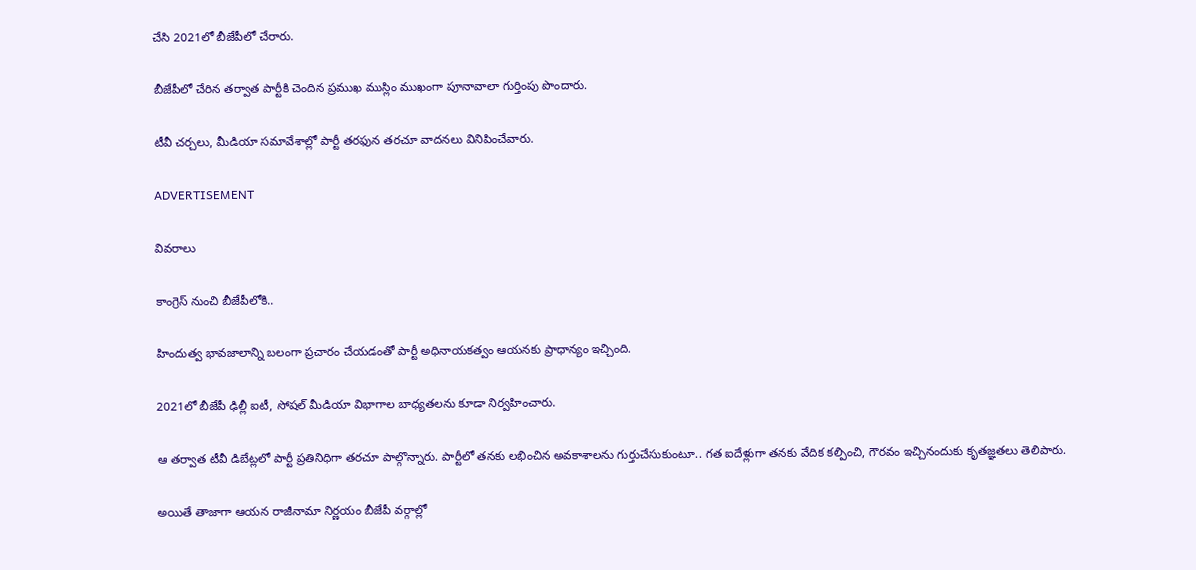చేసి 2021లో బీజేపీలో చేరారు.

బీజేపీలో చేరిన తర్వాత పార్టీకి చెందిన ప్రముఖ ముస్లిం ముఖంగా పూనావాలా గుర్తింపు పొందారు.

టీవీ చర్చలు, మీడియా సమావేశాల్లో పార్టీ తరఫున తరచూ వాదనలు వినిపించేవారు.

ADVERTISEMENT

వివరాలు

కాంగ్రెస్ నుంచి బీజేపీలోకి..

హిందుత్వ భావజాలాన్ని బలంగా ప్రచారం చేయడంతో పార్టీ అధినాయకత్వం ఆయనకు ప్రాధాన్యం ఇచ్చింది.

2021లో బీజేపీ ఢిల్లీ ఐటీ, సోషల్ మీడియా విభాగాల బాధ్యతలను కూడా నిర్వహించారు.

ఆ తర్వాత టీవీ డిబేట్లలో పార్టీ ప్రతినిధిగా తరచూ పాల్గొన్నారు. పార్టీలో తనకు లభించిన అవకాశాలను గుర్తుచేసుకుంటూ.. గత ఐదేళ్లుగా తనకు వేదిక కల్పించి, గౌరవం ఇచ్చినందుకు కృతజ్ఞతలు తెలిపారు.

అయితే తాజాగా ఆయన రాజీనామా నిర్ణయం బీజేపీ వర్గాల్లో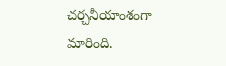చర్చనీయాంశంగా మారింది.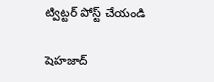ట్విట్టర్ పోస్ట్ చేయండి

షెహజాద్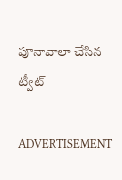పూనావాలా చేసిన ట్వీట్

ADVERTISEMENT